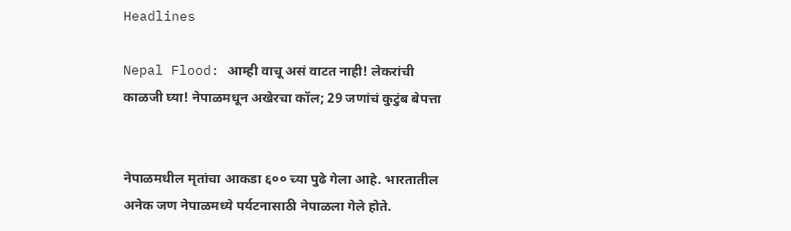Headlines

Nepal Flood: आम्ही वाचू असं वाटत नाही! लेकरांची काळजी घ्या! नेपाळमधून अखेरचा कॉल; 29 जणांचं कुटुंब बेपत्ता


नेपाळमधील मृतांचा आकडा ६०० च्या पुढे गेला आहे. भारतातील अनेक जण नेपाळमध्ये पर्यटनासाठी नेपाळला गेले होते.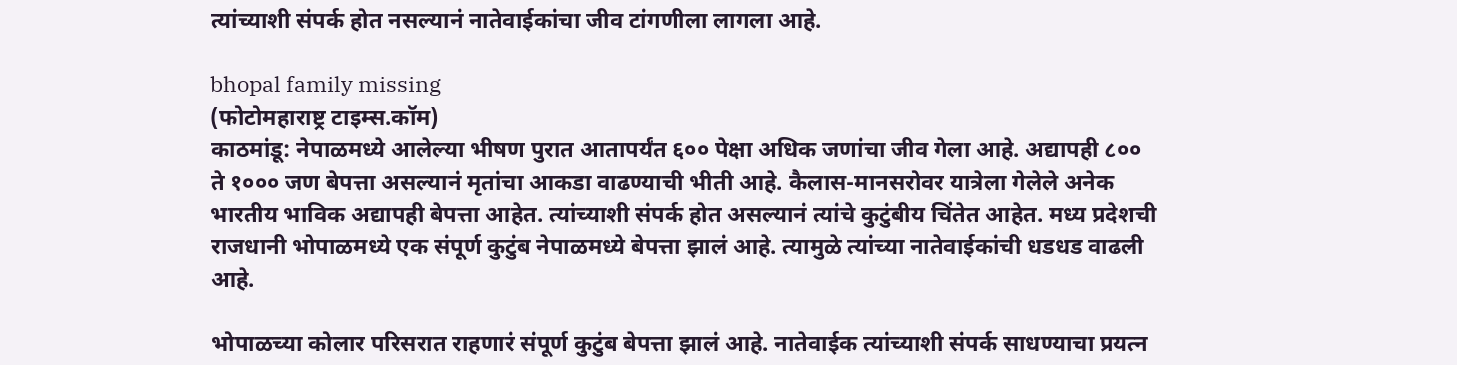त्यांच्याशी संपर्क होत नसल्यानं नातेवाईकांचा जीव टांगणीला लागला आहे.

bhopal family missing
(फोटोमहाराष्ट्र टाइम्स.कॉम)
काठमांडू: नेपाळमध्ये आलेल्या भीषण पुरात आतापर्यंत ६०० पेक्षा अधिक जणांचा जीव गेला आहे. अद्यापही ८०० ते १००० जण बेपत्ता असल्यानं मृतांचा आकडा वाढण्याची भीती आहे. कैलास-मानसरोवर यात्रेला गेलेले अनेक भारतीय भाविक अद्यापही बेपत्ता आहेत. त्यांच्याशी संपर्क होत असल्यानं त्यांचे कुटुंबीय चिंतेत आहेत. मध्य प्रदेशची राजधानी भोपाळमध्ये एक संपूर्ण कुटुंब नेपाळमध्ये बेपत्ता झालं आहे. त्यामुळे त्यांच्या नातेवाईकांची धडधड वाढली आहे.

भोपाळच्या कोलार परिसरात राहणारं संपूर्ण कुटुंब बेपत्ता झालं आहे. नातेवाईक त्यांच्याशी संपर्क साधण्याचा प्रयत्न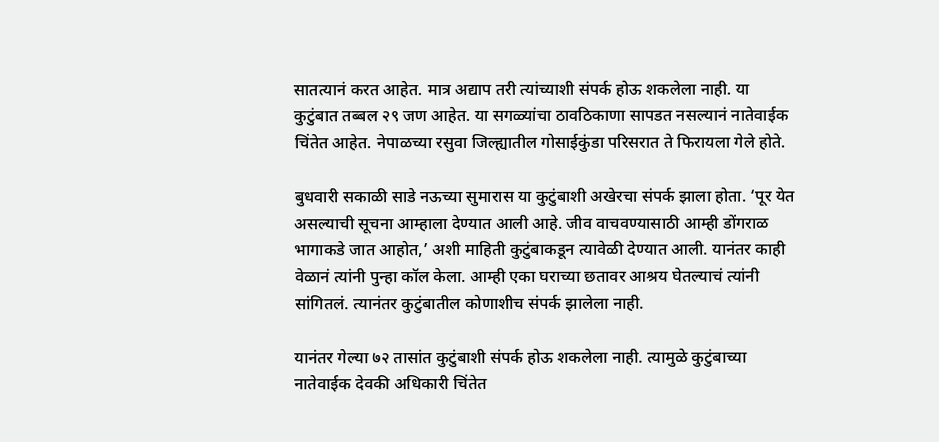सातत्यानं करत आहेत. मात्र अद्याप तरी त्यांच्याशी संपर्क होऊ शकलेला नाही. या कुटुंबात तब्बल २९ जण आहेत. या सगळ्यांचा ठावठिकाणा सापडत नसल्यानं नातेवाईक चिंतेत आहेत. नेपाळच्या रसुवा जिल्ह्यातील गोसाईकुंडा परिसरात ते फिरायला गेले होते.

बुधवारी सकाळी साडे नऊच्या सुमारास या कुटुंबाशी अखेरचा संपर्क झाला होता. ‘पूर येत असल्याची सूचना आम्हाला देण्यात आली आहे. जीव वाचवण्यासाठी आम्ही डोंगराळ भागाकडे जात आहोत,’ अशी माहिती कुटुंबाकडून त्यावेळी देण्यात आली. यानंतर काही वेळानं त्यांनी पुन्हा कॉल केला. आम्ही एका घराच्या छतावर आश्रय घेतल्याचं त्यांनी सांगितलं. त्यानंतर कुटुंबातील कोणाशीच संपर्क झालेला नाही.

यानंतर गेल्या ७२ तासांत कुटुंबाशी संपर्क होऊ शकलेला नाही. त्यामुळे कुटुंबाच्या नातेवाईक देवकी अधिकारी चिंतेत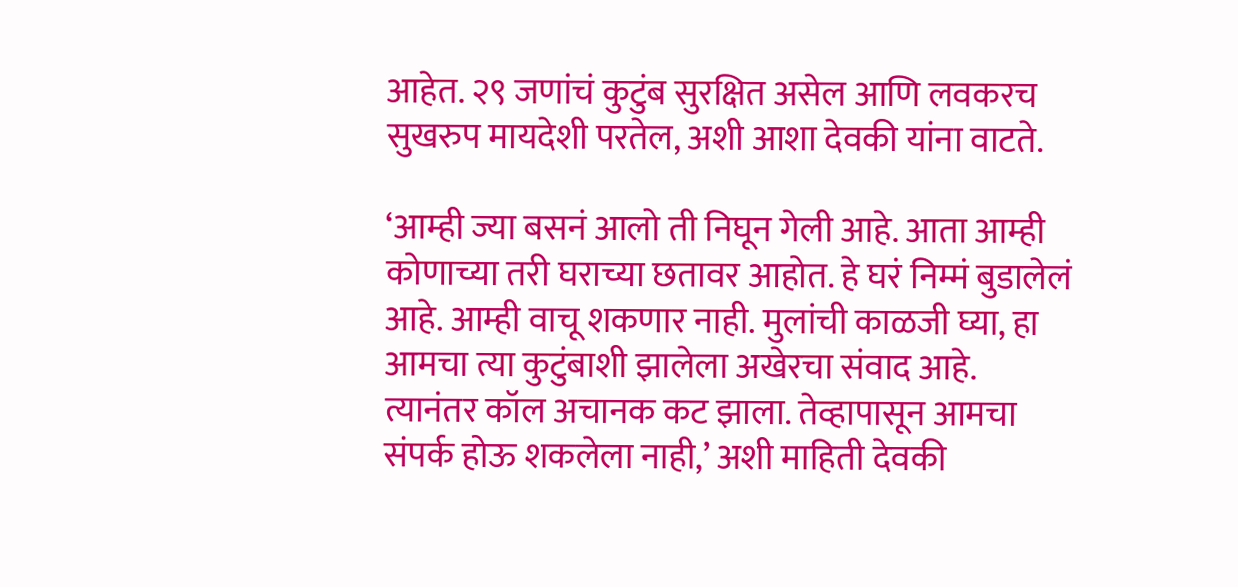आहेत. २९ जणांचं कुटुंब सुरक्षित असेल आणि लवकरच सुखरुप मायदेशी परतेल, अशी आशा देवकी यांना वाटते.

‘आम्ही ज्या बसनं आलो ती निघून गेली आहे. आता आम्ही कोणाच्या तरी घराच्या छतावर आहोत. हे घरं निम्मं बुडालेलं आहे. आम्ही वाचू शकणार नाही. मुलांची काळजी घ्या, हा आमचा त्या कुटुंबाशी झालेला अखेरचा संवाद आहे. त्यानंतर कॉल अचानक कट झाला. तेव्हापासून आमचा संपर्क होऊ शकलेला नाही,’ अशी माहिती देवकी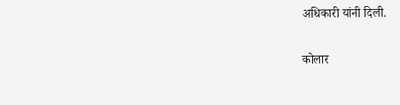अधिकारी यांनी दिली.

कोलार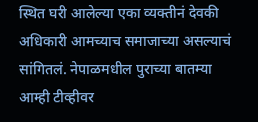स्थित घरी आलेल्या एका व्यक्तीनं देवकी अधिकारी आमच्याच समाजाच्या असल्याचं सांगितलं. नेपाळमधील पुराच्या बातम्या आम्ही टीव्हीवर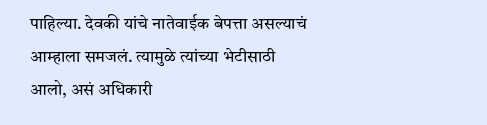पाहिल्या. देवकी यांचे नातेवाईक बेपत्ता असल्याचं आम्हाला समजलं. त्यामुळे त्यांच्या भेटीसाठी आलो, असं अधिकारी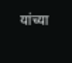यांच्या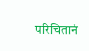परिचितानं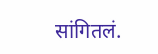सांगितलं.